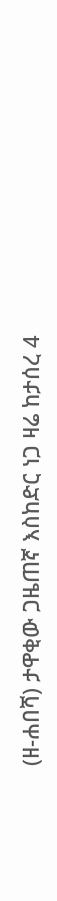(ዘ-ሐበሻ) ታዋቂው ጋዜጠኛ እስከድር ነጋ ዛሬ ከታሰረ 4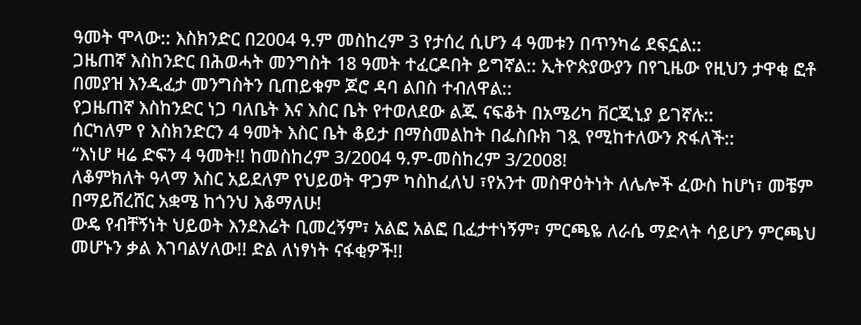ዓመት ሞላው:: እስክንድር በ2004 ዓ.ም መስከረም 3 የታሰረ ሲሆን 4 ዓመቱን በጥንካሬ ደፍኗል::
ጋዜጠኛ እስከንድር በሕወሓት መንግስት 18 ዓመት ተፈርዶበት ይግኛል:: ኢትዮጵያውያን በየጊዜው የዚህን ታዋቂ ፎቶ በመያዝ እንዲፈታ መንግስትን ቢጠይቁም ጆሮ ዳባ ልበስ ተብለዋል::
የጋዜጠኛ እስከንድር ነጋ ባለቤት እና እስር ቤት የተወለደው ልጁ ናፍቆት በአሜሪካ ቨርጂኒያ ይገኛሉ::
ሰርካለም የ እስክንድርን 4 ዓመት እስር ቤት ቆይታ በማስመልከት በፌስቡክ ገጿ የሚከተለውን ጽፋለች::
“እነሆ ዛሬ ድፍን 4 ዓመት!! ከመስከረም 3/2004 ዓ.ም-መስከረም 3/2008!
ለቆምክለት ዓላማ እስር አይደለም የህይወት ዋጋም ካስከፈለህ ፣የአንተ መስዋዕትነት ለሌሎች ፈውስ ከሆነ፣ መቼም በማይሸረሸር አቋሜ ከጎንህ እቆማለሁ!
ውዴ የብቸኝነት ህይወት እንደእሬት ቢመረኝም፣ አልፎ አልፎ ቢፈታተነኝም፣ ምርጫዬ ለራሴ ማድላት ሳይሆን ምርጫህ መሆኑን ቃል እገባልሃለው!! ድል ለነፃነት ናፋቂዎች!!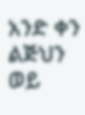አንድ ቀን ልጅህን ወይ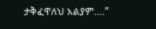ታቅፈዋለህ አልያም….”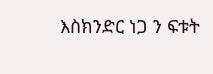እስክንድር ነጋ ን ፍቱት